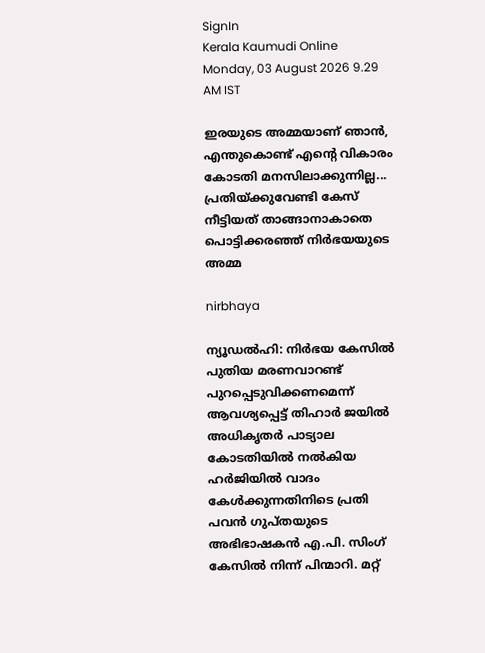SignIn
Kerala Kaumudi Online
Monday, 03 August 2026 9.29 AM IST

ഇരയുടെ അമ്മയാണ് ഞാൻ, എന്തുകൊണ്ട് എന്റെ വികാരം കോടതി മനസിലാക്കുന്നില്ല... പ്രതിയ്ക്കുവേണ്ടി കേസ് നീട്ടിയത് താങ്ങാനാകാതെ പൊട്ടിക്കരഞ്ഞ് നിർഭയയുടെ അമ്മ

nirbhaya

ന്യൂഡൽഹി: നിർഭയ കേസിൽ പുതിയ മരണവാറണ്ട് പുറപ്പെടുവിക്കണമെന്ന് ആവശ്യപ്പെട്ട് തിഹാർ ജയിൽ അധികൃതർ പാട്യാല കോടതിയിൽ നൽകിയ ഹർജിയിൽ വാദം കേൾക്കുന്നതിനിടെ പ്രതി പവൻ ഗുപ്തയുടെ അഭിഭാഷകൻ എ.പി. സിംഗ് കേസിൽ നിന്ന് പിന്മാറി. മറ്റ്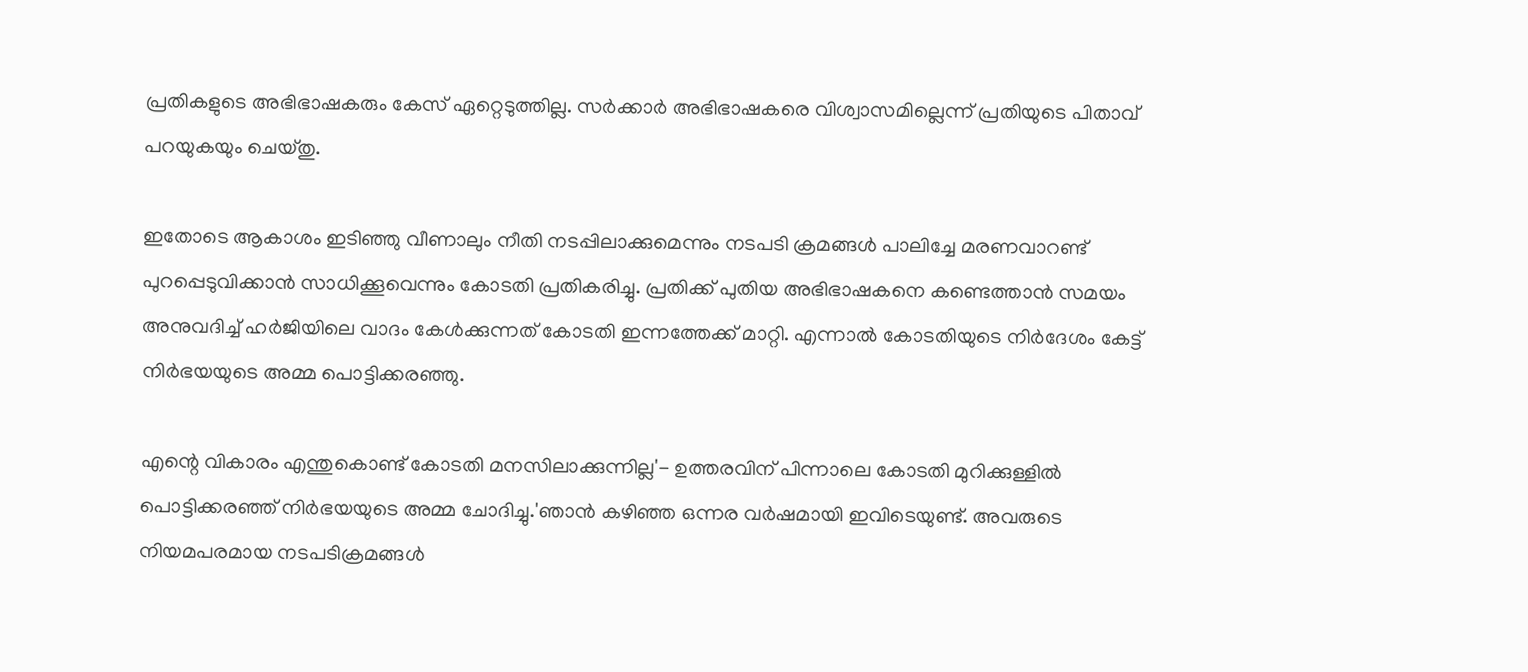പ്രതികളുടെ അഭിഭാഷകരും കേസ് ഏറ്റെടുത്തില്ല. സർക്കാർ അഭിഭാഷകരെ വിശ്വാസമില്ലെന്ന് പ്രതിയുടെ പിതാവ് പറയുകയും ചെയ്തു.

ഇതോടെ ആകാശം ഇടിഞ്ഞു വീണാലും നീതി നടപ്പിലാക്കുമെന്നും നടപടി ക്രമങ്ങൾ പാലിച്ചേ മരണവാറണ്ട് പുറപ്പെടുവിക്കാൻ സാധിക്കൂവെന്നും കോടതി പ്രതികരിച്ചു. പ്രതിക്ക് പുതിയ അഭിഭാഷകനെ കണ്ടെത്താൻ സമയം അനുവദിച്ച് ഹർജിയിലെ വാദം കേൾക്കുന്നത് കോടതി ഇന്നത്തേക്ക് മാറ്റി. എന്നാൽ കോടതിയുടെ നിർദേശം കേട്ട് നിർഭയയുടെ അമ്മ പൊട്ടിക്കരഞ്ഞു.

എന്റെ വികാരം എന്തുകൊണ്ട് കോടതി മനസിലാക്കുന്നില്ല'- ഉത്തരവിന് പിന്നാലെ കോടതി മുറിക്കുള്ളിൽ പൊട്ടിക്കരഞ്ഞ് നിർഭയയുടെ അമ്മ ചോദിച്ചു.'ഞാൻ കഴിഞ്ഞ ഒന്നര വർഷമായി ഇവിടെയുണ്ട്. അവരുടെ നിയമപരമായ നടപടിക്രമങ്ങൾ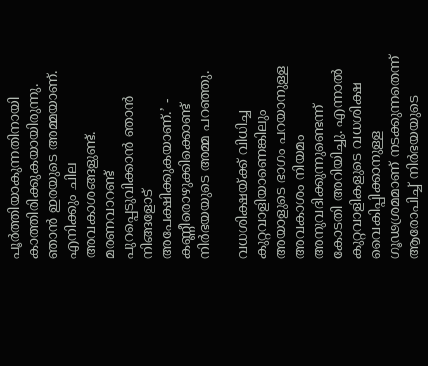പൂർത്തിയാകുന്നതിനായി കാത്തിരിക്കുകയായിരുന്നു. ഞാൻ ഇരയുടെ അമ്മയാണ്. എനിക്കും ചില അവകാശങ്ങളുണ്ട്. മരണവാറണ്ട് പുറപ്പെടുവിക്കാൻ ഞാൻ നിങ്ങളോട് അപേക്ഷിക്കുകയാണ്.’ - കണ്ണീരൊഴുക്കിക്കൊണ്ട് നിർഭയയുടെ അമ്മ പറഞ്ഞു.

വധശിക്ഷയ്ക്ക് വിധിച്ച കുറ്റവാളിയാണെങ്കിലും അയാളുടെ ഭാഗം പറയാനുള്ള അവകാശം നിയമം അനുവദിക്കുന്നുണ്ടെന്ന് കോടതി അറിയിച്ചു. എന്നാൽ കുറ്റവാളികളുടെ വധശിക്ഷ വൈകിപ്പിക്കാനുള്ള ഗൂഢശ്രമമാണ് നടക്കുന്നതെന്ന് ആരോപിച്ച് നിർഭയയുടെ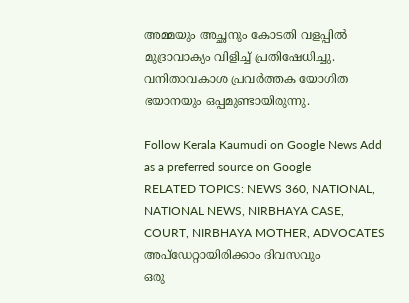അമ്മയും അച്ഛനും കോടതി വളപ്പിൽ മുദ്രാവാക്യം വിളിച്ച് പ്രതിഷേധിച്ചു. വനിതാവകാശ പ്രവർത്തക യോഗിത ഭയാനയും ഒപ്പമുണ്ടായിരുന്നു.

Follow Kerala Kaumudi on Google News Add as a preferred source on Google
RELATED TOPICS: NEWS 360, NATIONAL, NATIONAL NEWS, NIRBHAYA CASE, COURT, NIRBHAYA MOTHER, ADVOCATES
അപ്ഡേറ്റായിരിക്കാം ദിവസവും
ഒരു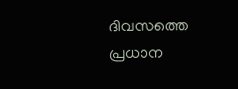ദിവസത്തെ പ്രധാന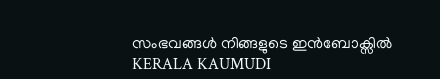സംഭവങ്ങൾ നിങ്ങളുടെ ഇൻബോക്സിൽ
KERALA KAUMUDI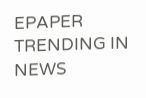EPAPER
TRENDING IN NEWS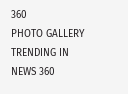360
PHOTO GALLERY
TRENDING IN NEWS 360